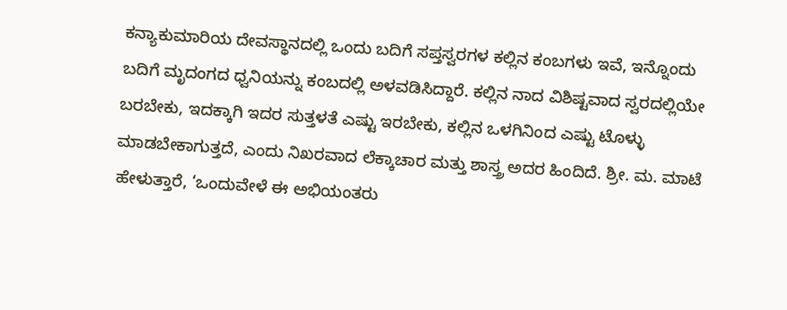ಕನ್ಯಾಕುಮಾರಿಯ ದೇವಸ್ಥಾನದಲ್ಲಿ ಒಂದು ಬದಿಗೆ ಸಪ್ತಸ್ವರಗಳ ಕಲ್ಲಿನ ಕಂಬಗಳು ಇವೆ, ಇನ್ನೊಂದು ಬದಿಗೆ ಮೃದಂಗದ ಧ್ವನಿಯನ್ನು ಕಂಬದಲ್ಲಿ ಅಳವಡಿಸಿದ್ದಾರೆ. ಕಲ್ಲಿನ ನಾದ ವಿಶಿಷ್ಟವಾದ ಸ್ವರದಲ್ಲಿಯೇ ಬರಬೇಕು, ಇದಕ್ಕಾಗಿ ಇದರ ಸುತ್ತಳತೆ ಎಷ್ಟು ಇರಬೇಕು, ಕಲ್ಲಿನ ಒಳಗಿನಿಂದ ಎಷ್ಟು ಟೊಳ್ಳು ಮಾಡಬೇಕಾಗುತ್ತದೆ, ಎಂದು ನಿಖರವಾದ ಲೆಕ್ಕಾಚಾರ ಮತ್ತು ಶಾಸ್ತ್ರ ಅದರ ಹಿಂದಿದೆ. ಶ್ರೀ. ಮ. ಮಾಟೆ ಹೇಳುತ್ತಾರೆ, ‘ಒಂದುವೇಳೆ ಈ ಅಭಿಯಂತರು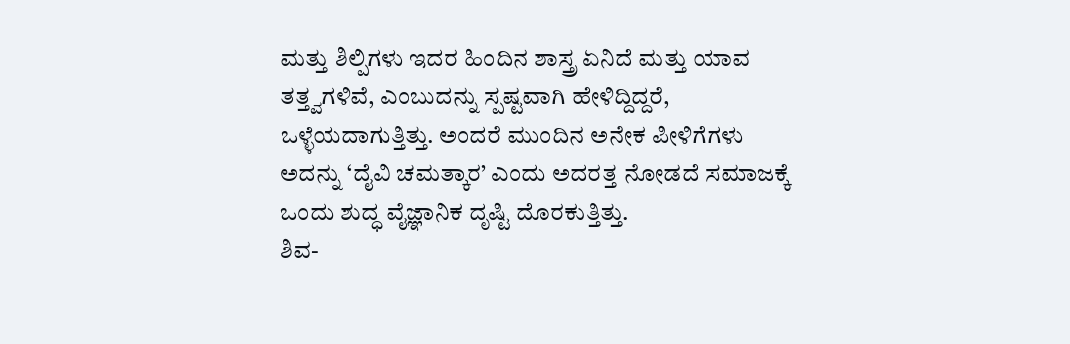ಮತ್ತು ಶಿಲ್ಪಿಗಳು ಇದರ ಹಿಂದಿನ ಶಾಸ್ತ್ರ ಏನಿದೆ ಮತ್ತು ಯಾವ ತತ್ತ್ವಗಳಿವೆ, ಎಂಬುದನ್ನು ಸ್ಪಷ್ಟವಾಗಿ ಹೇಳಿದ್ದಿದ್ದರೆ, ಒಳ್ಳೆಯದಾಗುತ್ತಿತ್ತು. ಅಂದರೆ ಮುಂದಿನ ಅನೇಕ ಪೀಳಿಗೆಗಳು ಅದನ್ನು ‘ದೈವಿ ಚಮತ್ಕಾರ’ ಎಂದು ಅದರತ್ತ ನೋಡದೆ ಸಮಾಜಕ್ಕೆ ಒಂದು ಶುದ್ಧ ವೈಜ್ಞಾನಿಕ ದೃಷ್ಟಿ ದೊರಕುತ್ತಿತ್ತು.
ಶಿವ-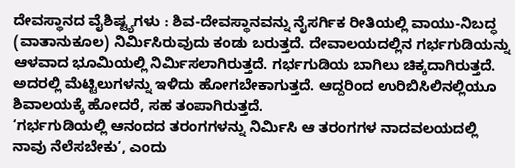ದೇವಸ್ಥಾನದ ವೈಶಿಷ್ಟ್ಯಗಳು : ಶಿವ-ದೇವಸ್ಥಾನವನ್ನು ನೈಸರ್ಗಿಕ ರೀತಿಯಲ್ಲಿ ವಾಯು-ನಿಬದ್ಧ (ವಾತಾನುಕೂಲ) ನಿರ್ಮಿಸಿರುವುದು ಕಂಡು ಬರುತ್ತದೆ. ದೇವಾಲಯದಲ್ಲಿನ ಗರ್ಭಗುಡಿಯನ್ನು ಆಳವಾದ ಭೂಮಿಯಲ್ಲಿ ನಿರ್ಮಿಸಲಾಗಿರುತ್ತದೆ. ಗರ್ಭಗುಡಿಯ ಬಾಗಿಲು ಚಿಕ್ಕದಾಗಿರುತ್ತದೆ. ಅದರಲ್ಲಿ ಮೆಟ್ಟಿಲುಗಳನ್ನು ಇಳಿದು ಹೋಗಬೇಕಾಗುತ್ತದೆ. ಆದ್ದರಿಂದ ಉರಿಬಿಸಿಲಿನಲ್ಲಿಯೂ ಶಿವಾಲಯಕ್ಕೆ ಹೋದರೆ, ಸಹ ತಂಪಾಗಿರುತ್ತದೆ.
‘ಗರ್ಭಗುಡಿಯಲ್ಲಿ ಆನಂದದ ತರಂಗಗಳನ್ನು ನಿರ್ಮಿಸಿ ಆ ತರಂಗಗಳ ನಾದವಲಯದಲ್ಲಿ ನಾವು ನೆಲೆಸಬೇಕು’, ಎಂದು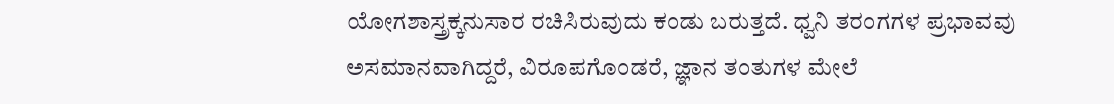ಯೋಗಶಾಸ್ತ್ರಕ್ಕನುಸಾರ ರಚಿಸಿರುವುದು ಕಂಡು ಬರುತ್ತದೆ. ಧ್ವನಿ ತರಂಗಗಳ ಪ್ರಭಾವವು ಅಸಮಾನವಾಗಿದ್ದರೆ, ವಿರೂಪಗೊಂಡರೆ, ಜ್ಞಾನ ತಂತುಗಳ ಮೇಲೆ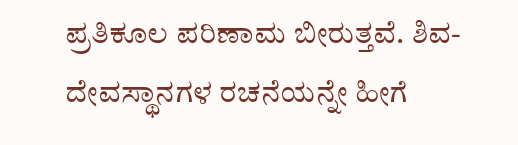ಪ್ರತಿಕೂಲ ಪರಿಣಾಮ ಬೀರುತ್ತವೆ. ಶಿವ-ದೇವಸ್ಥಾನಗಳ ರಚನೆಯನ್ನೇ ಹೀಗೆ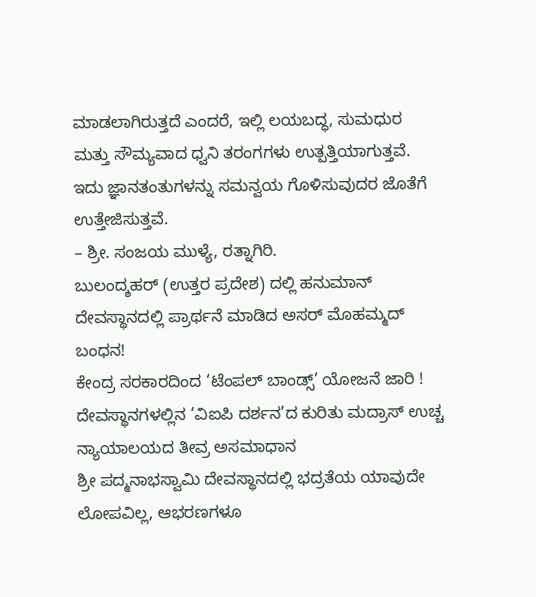ಮಾಡಲಾಗಿರುತ್ತದೆ ಎಂದರೆ, ಇಲ್ಲಿ ಲಯಬದ್ಧ, ಸುಮಧುರ ಮತ್ತು ಸೌಮ್ಯವಾದ ಧ್ವನಿ ತರಂಗಗಳು ಉತ್ಪತ್ತಿಯಾಗುತ್ತವೆ. ಇದು ಜ್ಞಾನತಂತುಗಳನ್ನು ಸಮನ್ವಯ ಗೊಳಿಸುವುದರ ಜೊತೆಗೆ ಉತ್ತೇಜಿಸುತ್ತವೆ.
– ಶ್ರೀ. ಸಂಜಯ ಮುಳ್ಯೆ, ರತ್ನಾಗಿರಿ.
ಬುಲಂದ್ಶಹರ್ (ಉತ್ತರ ಪ್ರದೇಶ) ದಲ್ಲಿ ಹನುಮಾನ್ ದೇವಸ್ಥಾನದಲ್ಲಿ ಪ್ರಾರ್ಥನೆ ಮಾಡಿದ ಅಸರ್ ಮೊಹಮ್ಮದ್ ಬಂಧನ!
ಕೇಂದ್ರ ಸರಕಾರದಿಂದ ‘ಟೆಂಪಲ್ ಬಾಂಡ್ಸ್’ ಯೋಜನೆ ಜಾರಿ !
ದೇವಸ್ಥಾನಗಳಲ್ಲಿನ ‘ವಿಐಪಿ ದರ್ಶನ’ದ ಕುರಿತು ಮದ್ರಾಸ್ ಉಚ್ಚ ನ್ಯಾಯಾಲಯದ ತೀವ್ರ ಅಸಮಾಧಾನ
ಶ್ರೀ ಪದ್ಮನಾಭಸ್ವಾಮಿ ದೇವಸ್ಥಾನದಲ್ಲಿ ಭದ್ರತೆಯ ಯಾವುದೇ ಲೋಪವಿಲ್ಲ, ಆಭರಣಗಳೂ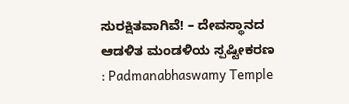ಸುರಕ್ಷಿತವಾಗಿವೆ! – ದೇವಸ್ಥಾನದ ಆಡಳಿತ ಮಂಡಳಿಯ ಸ್ಪಷ್ಟೀಕರಣ : Padmanabhaswamy Temple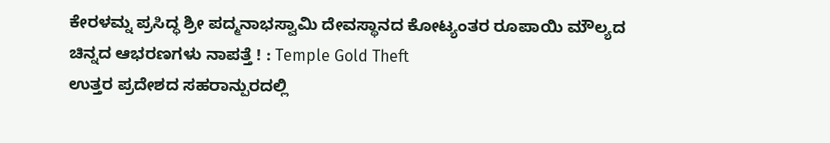ಕೇರಳಮ್ನ ಪ್ರಸಿದ್ಧ ಶ್ರೀ ಪದ್ಮನಾಭಸ್ವಾಮಿ ದೇವಸ್ಥಾನದ ಕೋಟ್ಯಂತರ ರೂಪಾಯಿ ಮೌಲ್ಯದ ಚಿನ್ನದ ಆಭರಣಗಳು ನಾಪತ್ತೆ ! : Temple Gold Theft
ಉತ್ತರ ಪ್ರದೇಶದ ಸಹರಾನ್ಪುರದಲ್ಲಿ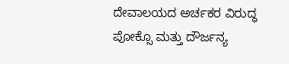ದೇವಾಲಯದ ಅರ್ಚಕರ ವಿರುದ್ಧ ಪೋಕ್ಸೊ ಮತ್ತು ದೌರ್ಜನ್ಯ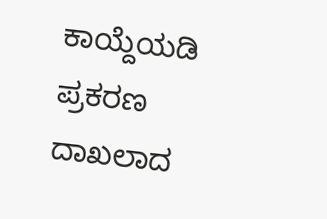ಕಾಯ್ದೆಯಡಿ ಪ್ರಕರಣ ದಾಖಲಾದ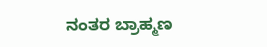ನಂತರ ಬ್ರಾಹ್ಮಣ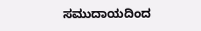ಸಮುದಾಯದಿಂದ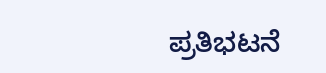ಪ್ರತಿಭಟನೆ